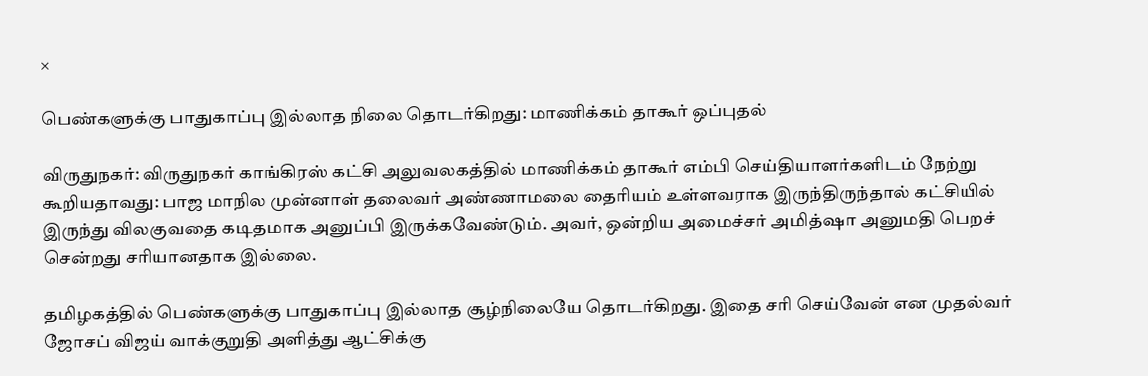×

பெண்களுக்கு பாதுகாப்பு இல்லாத நிலை தொடர்கிறது: மாணிக்கம் தாகூர் ஒப்புதல்

விருதுநகர்: விருதுநகர் காங்கிரஸ் கட்சி அலுவலகத்தில் மாணிக்கம் தாகூர் எம்பி செய்தியாளர்களிடம் நேற்று கூறியதாவது: பாஜ மாநில முன்னாள் தலைவர் அண்ணாமலை தைரியம் உள்ளவராக இருந்திருந்தால் கட்சியில் இருந்து விலகுவதை கடிதமாக அனுப்பி இருக்கவேண்டும். அவர், ஒன்றிய அமைச்சர் அமித்ஷா அனுமதி பெறச் சென்றது சரியானதாக இல்லை.

தமிழகத்தில் பெண்களுக்கு பாதுகாப்பு இல்லாத சூழ்நிலையே தொடர்கிறது. இதை சரி செய்வேன் என முதல்வர் ஜோசப் விஜய் வாக்குறுதி அளித்து ஆட்சிக்கு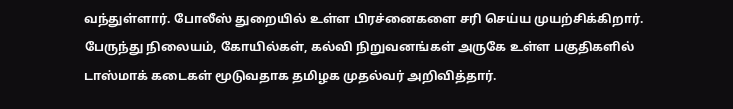வந்துள்ளார். போலீஸ் துறையில் உள்ள பிரச்னைகளை சரி செய்ய முயற்சிக்கிறார். பேருந்து நிலையம், கோயில்கள், கல்வி நிறுவனங்கள் அருகே உள்ள பகுதிகளில் டாஸ்மாக் கடைகள் மூடுவதாக தமிழக முதல்வர் அறிவித்தார்.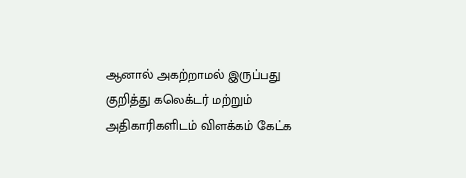ஆனால் அகற்றாமல் இருப்பது குறித்து கலெக்டர் மற்றும் அதிகாரிகளிடம் விளக்கம் கேட்க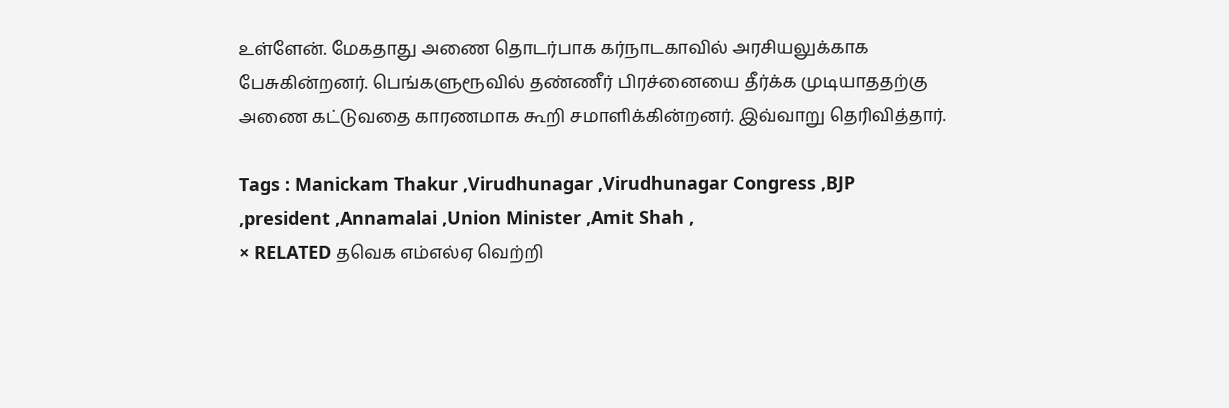உள்ளேன். மேகதாது அணை தொடர்பாக கர்நாடகாவில் அரசியலுக்காக பேசுகின்றனர். பெங்களுரூவில் தண்ணீர் பிரச்னையை தீர்க்க முடியாததற்கு அணை கட்டுவதை காரணமாக கூறி சமாளிக்கின்றனர். இவ்வாறு தெரிவித்தார்.

Tags : Manickam Thakur ,Virudhunagar ,Virudhunagar Congress ,BJP ,president ,Annamalai ,Union Minister ,Amit Shah ,
× RELATED தவெக எம்எல்ஏ வெற்றி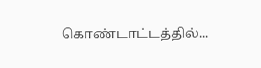கொண்டாட்டத்தில்...